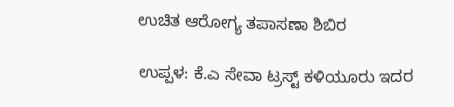ಉಚಿತ ಆರೋಗ್ಯ ತಪಾಸಣಾ ಶಿಬಿರ

ಉಪ್ಪಳ: ಕೆ.ಎ ಸೇವಾ ಟ್ರಸ್ಟ್ ಕಳಿಯೂರು ಇದರ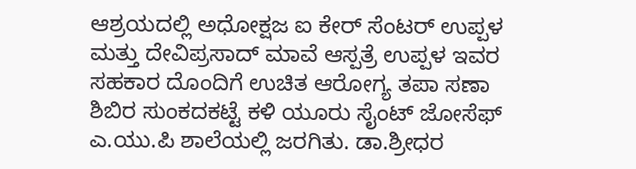ಆಶ್ರಯದಲ್ಲಿ ಅಧೋಕ್ಷಜ ಐ ಕೇರ್ ಸೆಂಟರ್ ಉಪ್ಪಳ ಮತ್ತು ದೇವಿಪ್ರಸಾದ್ ಮಾವೆ ಆಸ್ಪತ್ರೆ ಉಪ್ಪಳ ಇವರ ಸಹಕಾರ ದೊಂದಿಗೆ ಉಚಿತ ಆರೋಗ್ಯ ತಪಾ ಸಣಾ ಶಿಬಿರ ಸುಂಕದಕಟ್ಟೆ ಕಳಿ ಯೂರು ಸೈಂಟ್ ಜೋಸೆಫ್ ಎ.ಯು.ಪಿ ಶಾಲೆಯಲ್ಲಿ ಜರಗಿತು. ಡಾ.ಶ್ರೀಧರ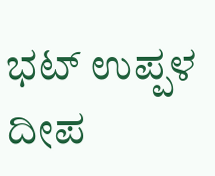ಭಟ್ ಉಪ್ಪಳ ದೀಪ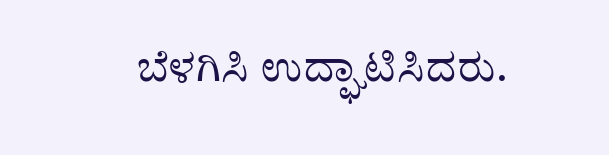ಬೆಳಗಿಸಿ ಉದ್ಘಾಟಿಸಿದರು.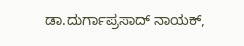ಡಾ.ದುರ್ಗಾಪ್ರಸಾದ್ ನಾಯಕ್,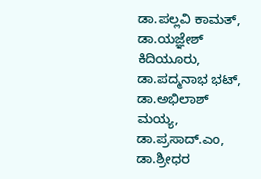ಡಾ.ಪಲ್ಲವಿ ಕಾಮತ್, ಡಾ.ಯಜ್ಞೇಶ್ ಕಿದಿಯೂರು, ಡಾ.ಪದ್ಮನಾಭ ಭಟ್, ಡಾ.ಅಭಿಲಾಶ್ ಮಯ್ಯ, ಡಾ.ಪ್ರಸಾದ್.ಎಂ, ಡಾ.ಶ್ರೀಧರ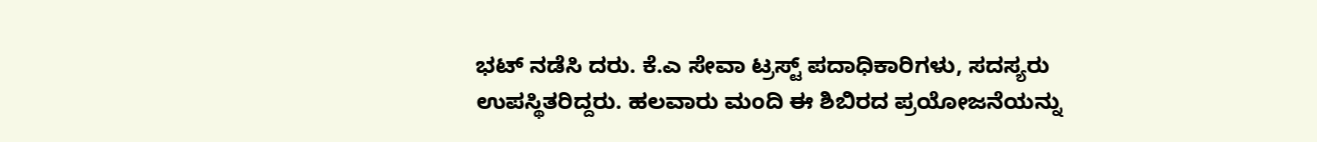ಭಟ್ ನಡೆಸಿ ದರು. ಕೆ.ಎ ಸೇವಾ ಟ್ರಸ್ಟ್ ಪದಾಧಿಕಾರಿಗಳು, ಸದಸ್ಯರು ಉಪಸ್ಥಿತರಿದ್ದರು. ಹಲವಾರು ಮಂದಿ ಈ ಶಿಬಿರದ ಪ್ರಯೋಜನೆಯನ್ನು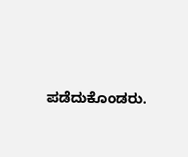ಪಡೆದುಕೊಂಡರು.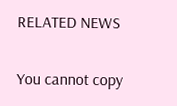RELATED NEWS

You cannot copy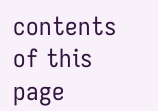contents of this page